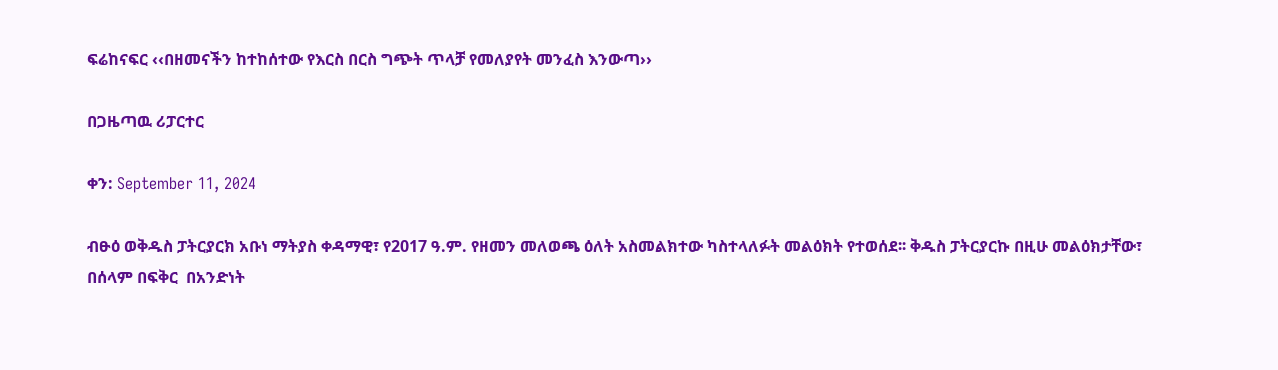ፍሬከናፍር ‹‹በዘመናችን ከተከሰተው የእርስ በርስ ግጭት ጥላቻ የመለያየት መንፈስ እንውጣ››

በጋዜጣዉ ሪፓርተር

ቀን: September 11, 2024

ብፁዕ ወቅዱስ ፓትርያርክ አቡነ ማትያስ ቀዳማዊ፣ የ2017 ዓ.ም. የዘመን መለወጫ ዕለት አስመልክተው ካስተላለፉት መልዕክት የተወሰደ፡፡ ቅዱስ ፓትርያርኩ በዚሁ መልዕክታቸው፣ በሰላም በፍቅር  በአንድነት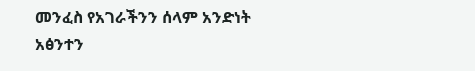መንፈስ የአገራችንን ሰላም አንድነት አፅንተን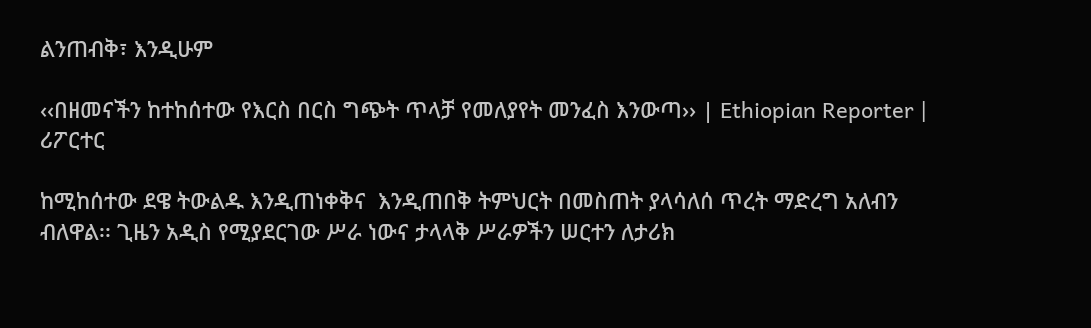ልንጠብቅ፣ እንዲሁም

‹‹በዘመናችን ከተከሰተው የእርስ በርስ ግጭት ጥላቻ የመለያየት መንፈስ እንውጣ›› | Ethiopian Reporter | ሪፖርተር

ከሚከሰተው ደዌ ትውልዱ እንዲጠነቀቅና  እንዲጠበቅ ትምህርት በመስጠት ያላሳለሰ ጥረት ማድረግ አለብን ብለዋል፡፡ ጊዜን አዲስ የሚያደርገው ሥራ ነውና ታላላቅ ሥራዎችን ሠርተን ለታሪክ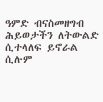ዓምድ ብናስመዘግብ ሕይወታችን ለትውልድ ሲተላለፍ ይኖራል ሲሉም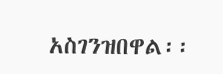አስገንዝበዋል፡፡